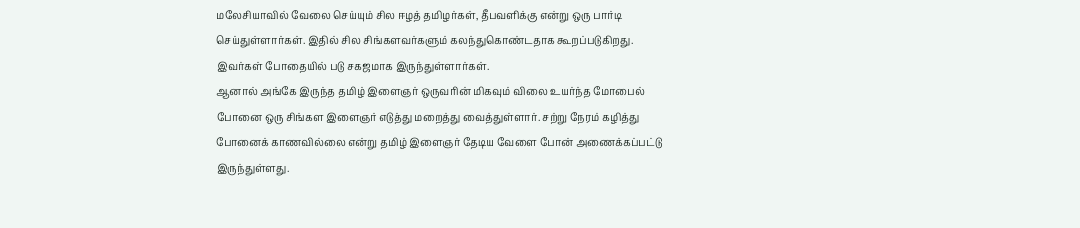மலேசியாவில் வேலை செய்யும் சில ஈழத் தமிழர்கள், தீபவளிக்கு என்று ஒரு பார்டி செய்துள்ளார்கள். இதில் சில சிங்களவர்களும் கலந்துகொண்டதாக கூறப்படுகிறது. இவர்கள் போதையில் படு சகஜமாக இருந்துள்ளார்கள்.
ஆனால் அங்கே இருந்த தமிழ் இளைஞர் ஒருவரின் மிகவும் விலை உயர்ந்த மோபைல் போனை ஒரு சிங்கள இளைஞர் எடுத்து மறைத்து வைத்துள்ளார். சற்று நேரம் கழித்து போனைக் காணவில்லை என்று தமிழ் இளைஞர் தேடிய வேளை போன் அணைக்கப்பட்டு இருந்துள்ளது.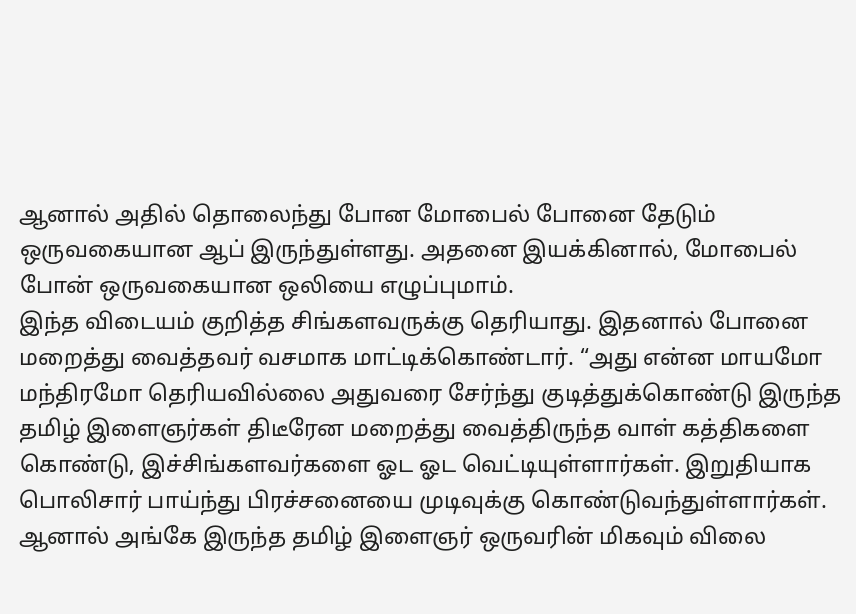ஆனால் அதில் தொலைந்து போன மோபைல் போனை தேடும் ஒருவகையான ஆப் இருந்துள்ளது. அதனை இயக்கினால், மோபைல் போன் ஒருவகையான ஒலியை எழுப்புமாம்.
இந்த விடையம் குறித்த சிங்களவருக்கு தெரியாது. இதனால் போனை மறைத்து வைத்தவர் வசமாக மாட்டிக்கொண்டார். “அது என்ன மாயமோ மந்திரமோ தெரியவில்லை அதுவரை சேர்ந்து குடித்துக்கொண்டு இருந்த தமிழ் இளைஞர்கள் திடீரேன மறைத்து வைத்திருந்த வாள் கத்திகளை கொண்டு, இச்சிங்களவர்களை ஓட ஓட வெட்டியுள்ளார்கள். இறுதியாக பொலிசார் பாய்ந்து பிரச்சனையை முடிவுக்கு கொண்டுவந்துள்ளார்கள்.
ஆனால் அங்கே இருந்த தமிழ் இளைஞர் ஒருவரின் மிகவும் விலை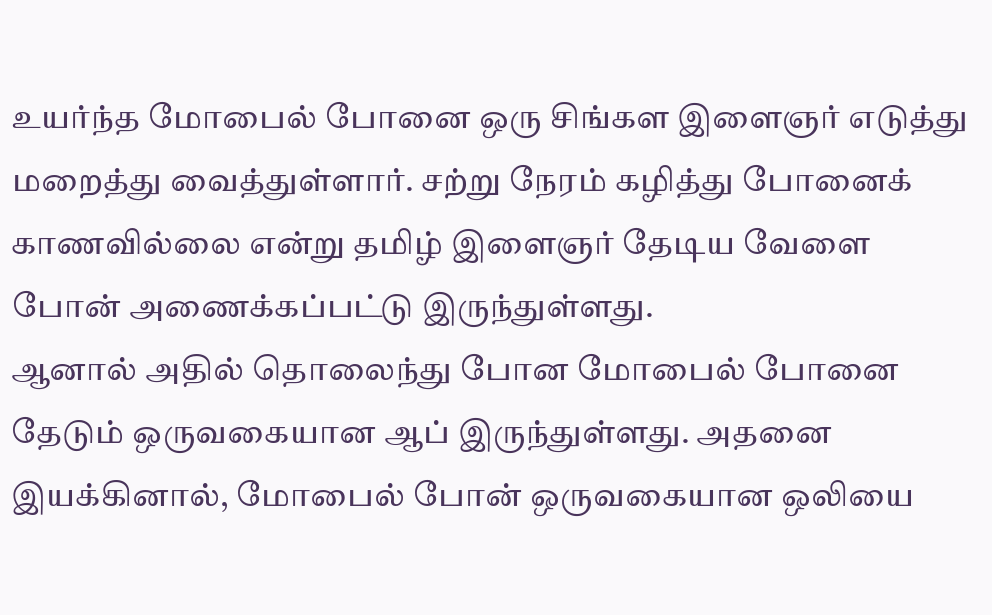உயர்ந்த மோபைல் போனை ஒரு சிங்கள இளைஞர் எடுத்து மறைத்து வைத்துள்ளார். சற்று நேரம் கழித்து போனைக் காணவில்லை என்று தமிழ் இளைஞர் தேடிய வேளை போன் அணைக்கப்பட்டு இருந்துள்ளது.
ஆனால் அதில் தொலைந்து போன மோபைல் போனை தேடும் ஒருவகையான ஆப் இருந்துள்ளது. அதனை இயக்கினால், மோபைல் போன் ஒருவகையான ஒலியை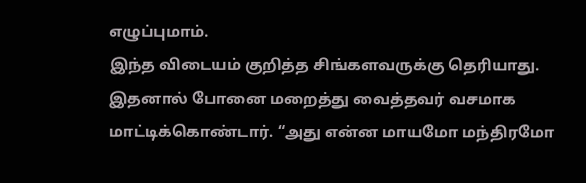எழுப்புமாம்.
இந்த விடையம் குறித்த சிங்களவருக்கு தெரியாது. இதனால் போனை மறைத்து வைத்தவர் வசமாக மாட்டிக்கொண்டார். “அது என்ன மாயமோ மந்திரமோ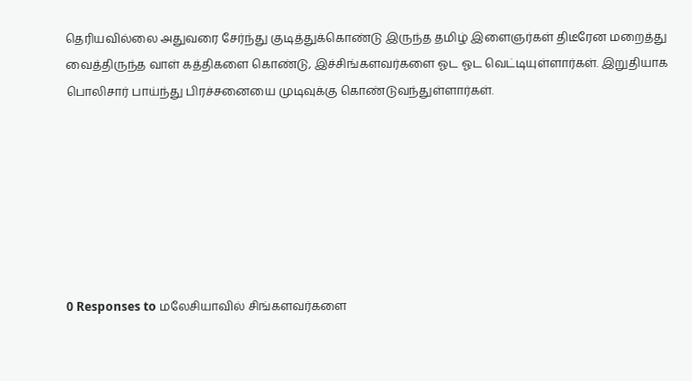தெரியவில்லை அதுவரை சேர்ந்து குடித்துக்கொண்டு இருந்த தமிழ் இளைஞர்கள் திடீரேன மறைத்து வைத்திருந்த வாள் கத்திகளை கொண்டு, இச்சிங்களவர்களை ஓட ஓட வெட்டியுள்ளார்கள். இறுதியாக பொலிசார் பாய்ந்து பிரச்சனையை முடிவுக்கு கொண்டுவந்துள்ளார்கள்.







0 Responses to மலேசியாவில் சிங்களவர்களை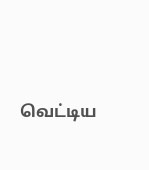வெட்டிய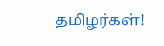தமிழர்கள்!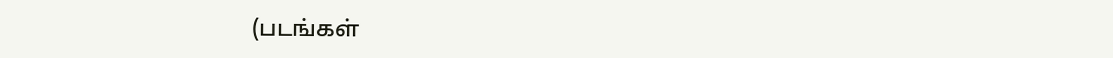(படங்கள்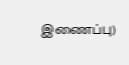இணைப்பு)